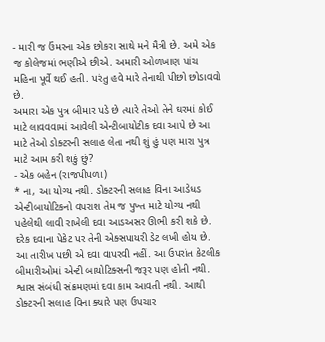- મારી જ ઉંમરના એક છોકરા સાથે મને મૈત્રી છે. અમે એક જ કોલેજમાં ભણીએ છીએ. અમારી ઓળખાણ પાંચ મહિના પૂર્વે થઈ હતી. પરંતુ હવે મારે તેનાથી પીછો છોડાવવો છે.
અમારા એક પુત્ર બીમાર પડે છે ત્યારે તેઓ તેને ઘરમાં કોઈ માટે લાવવવામાં આવેલી એન્ટીબાયોટીક દવા આપે છે આ માટે તેઓ ડોક્ટરની સલાહ લેતા નથી શું હું પણ મારા પુત્ર માટે આમ કરી શકું છું?
- એક બહેન (રાજપીપળા)
* ના, આ યોગ્ય નથી. ડોક્ટરની સલાહ વિના આડેધડ એન્ટીબાયોટિકનો વપરાશ તેમ જ પુખ્ત માટે યોગ્ય નથી પહેલેથી લાવી રાખેલી દવા આડઅસર ઊભી કરી શકે છે. દરેક દવાના પેકેટ પર તેની એક્સપાયરી ડેટ લખી હોય છે. આ તારીખ પછી એ દવા વાપરવી નહીં. આ ઉપરાંત કેટલીક બીમારીઓમાં એન્ટી બાયોટિક્સની જરૂર પણ હોતી નથી. શ્વાસ સંબંધી સંક્રમણમાં દવા કામ આવતી નથી. આથી ડોક્ટરની સલાહ વિના ક્યારે પણ ઉપચાર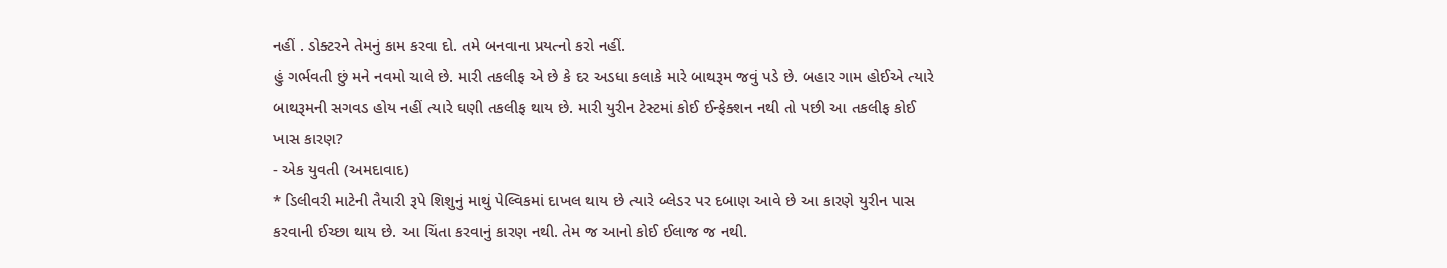નહીં . ડોક્ટરને તેમનું કામ કરવા દો. તમે બનવાના પ્રયત્નો કરો નહીં.
હું ગર્ભવતી છું મને નવમો ચાલે છે. મારી તકલીફ એ છે કે દર અડધા કલાકે મારે બાથરૂમ જવું પડે છે. બહાર ગામ હોઈએ ત્યારે બાથરૂમની સગવડ હોય નહીં ત્યારે ઘણી તકલીફ થાય છે. મારી યુરીન ટેસ્ટમાં કોઈ ઈન્ફેક્શન નથી તો પછી આ તકલીફ કોઈ ખાસ કારણ?
- એક યુવતી (અમદાવાદ)
* ડિલીવરી માટેની તૈયારી રૂપે શિશુનું માથું પેલ્વિકમાં દાખલ થાય છે ત્યારે બ્લેડર પર દબાણ આવે છે આ કારણે યુરીન પાસ કરવાની ઈચ્છા થાય છે. આ ચિંતા કરવાનું કારણ નથી. તેમ જ આનો કોઈ ઈલાજ જ નથી.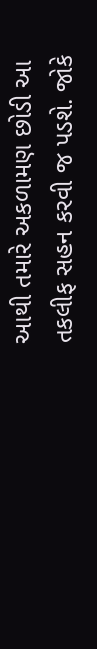આથી તમારે અકળામણ છોડી આ તકલીફ સહન કરવી જ પડશે. જોકે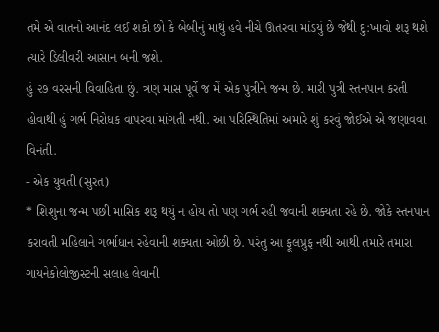તમે એ વાતનો આનંદ લઈ શકો છો કે બેબીનું માથું હવે નીચે ઊતરવા માંડયું છે જેથી દુ:ખાવો શરૂ થશે ત્યારે ડિલીવરી આસાન બની જશે.
હું ૨૭ વરસની વિવાહિતા છું. ત્રણ માસ પૂર્વે જ મેં એક પુત્રીને જન્મ છે. મારી પુત્રી સ્તનપાન કરતી હોવાથી હું ગર્ભ નિરોધક વાપરવા માંગતી નથી. આ પરિસ્થિતિમાં અમારે શું કરવું જોઈએ એ જણાવવા વિનંતી.
- એક યુવતી (સુરત)
* શિશુના જન્મ પછી માસિક શરૂ થયું ન હોય તો પણ ગર્ભ રહી જવાની શક્યતા રહે છે. જોકે સ્તનપાન કરાવતી મહિલાને ગર્ભાધાન રહેવાની શક્યતા ઓછી છે. પરંતુ આ ફૂલપ્રુફ નથી આથી તમારે તમારા ગાયનેકોલોજીસ્ટની સલાહ લેવાની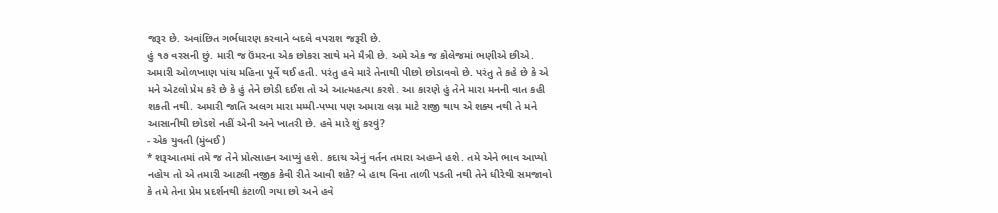જરૂર છે. અવાંછિત ગર્ભધારણ કરવાને બદલે વપરાશ જરૂરી છે.
હું ૧૭ વરસની છું. મારી જ ઉંમરના એક છોકરા સાથે મને મૈત્રી છે. અમે એક જ કોલેજમાં ભણીએ છીએ. અમારી ઓળખાણ પાંચ મહિના પૂર્વે થઈ હતી. પરંતુ હવે મારે તેનાથી પીછો છોડાવવો છે. પરંતુ તે કહે છે કે એ મને એટલો પ્રેમ કરે છે કે હું તેને છોડી દઈશ તો એ આત્મહત્યા કરશે. આ કારણે હું તેને મારા મનની વાત કહી શકતી નથી. અમારી જાતિ અલગ મારા મમ્મી-પપ્પા પણ અમારા લગ્ન માટે રાજી થાય એ શક્ય નથી તે મને આસાનીથી છોડશે નહીં એની અને ખાતરી છે. હવે મારે શું કરવું?
- એક યુવતી (મુંબઈ)
* શરૂઆતમાં તમે જ તેને પ્રોત્સાહન આપ્યું હશે. કદાચ એનું વર્તન તમારા અહમ્ને હશે. તમે એને ભાવ આપ્યો નહોય તો એ તમારી આટલી નજીક કેવી રીતે આવી શકે? બે હાથ વિના તાળી પડતી નથી તેને ધીરેથી સમજાવો કે તમે તેના પ્રેમ પ્રદર્શનથી કંટાળી ગયા છો અને હવે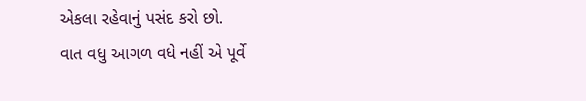એકલા રહેવાનું પસંદ કરો છો.
વાત વધુ આગળ વધે નહીં એ પૂર્વે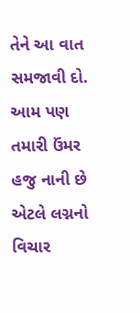તેને આ વાત સમજાવી દો. આમ પણ તમારી ઉંમર હજુ નાની છે એટલે લગ્નનો વિચાર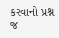કરવાનો પ્રશ્ન જ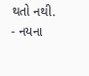થતો નથી.
- નયના